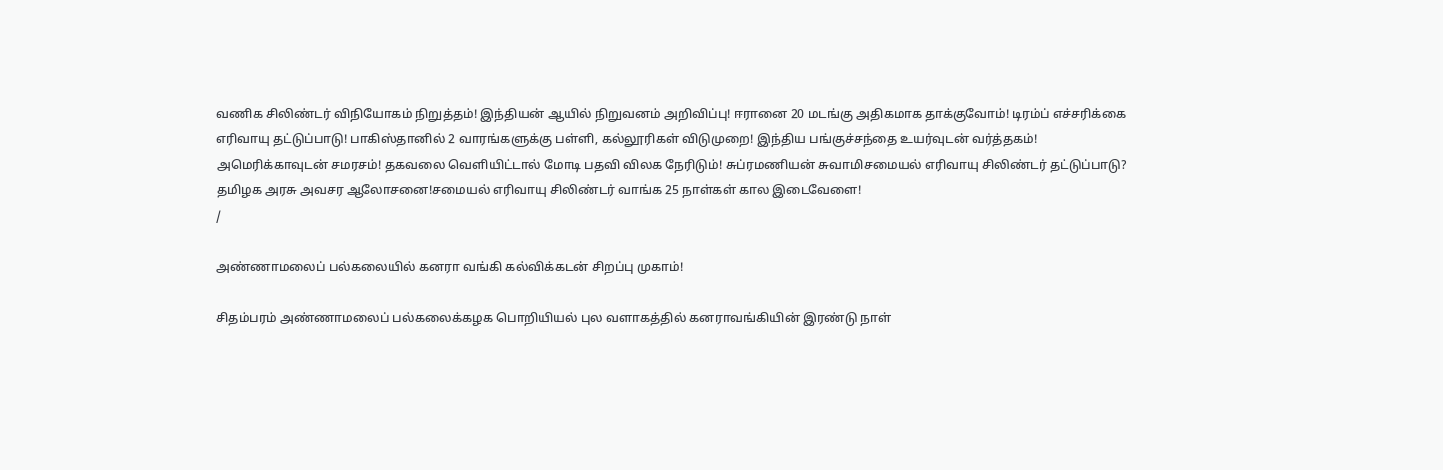வணிக சிலிண்டர் விநியோகம் நிறுத்தம்! இந்தியன் ஆயில் நிறுவனம் அறிவிப்பு! ஈரானை 20 மடங்கு அதிகமாக தாக்குவோம்! டிரம்ப் எச்சரிக்கை எரிவாயு தட்டுப்பாடு! பாகிஸ்தானில் 2 வாரங்களுக்கு பள்ளி, கல்லூரிகள் விடுமுறை! இந்திய பங்குச்சந்தை உயர்வுடன் வர்த்தகம்! அமெரிக்காவுடன் சமரசம்! தகவலை வெளியிட்டால் மோடி பதவி விலக நேரிடும்! சுப்ரமணியன் சுவாமிசமையல் எரிவாயு சிலிண்டர் தட்டுப்பாடு? தமிழக அரசு அவசர ஆலோசனை!சமையல் எரிவாயு சிலிண்டர் வாங்க 25 நாள்கள் கால இடைவேளை!
/

அண்ணாமலைப் பல்கலையில் கனரா வங்கி கல்விக்கடன் சிறப்பு முகாம்!

சிதம்பரம் அண்ணாமலைப் பல்கலைக்கழக பொறியியல் புல வளாகத்தில் கனராவங்கியின் இரண்டு நாள்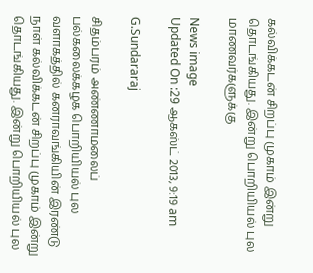கல்விக்கடன் சிறப்பு முகாம் இன்று தொடங்கியது. இன்று பொறியியல் புல மாணவர்களுக்கு

News image
Updated On :29 ஆகஸ்ட் 2013, 9:19 am

G.Sundararaj

சிதம்பரம் அண்ணாமலைப் பல்கலைக்கழக பொறியியல் புல வளாகத்தில் கனராவங்கியின் இரண்டு நாள் கல்விக்கடன் சிறப்பு முகாம் இன்று தொடங்கியது. இன்று பொறியியல் புல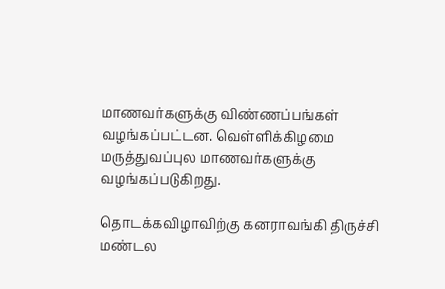மாணவர்களுக்கு விண்ணப்பங்கள் வழங்கப்பட்டன. வெள்ளிக்கிழமை மருத்துவப்புல மாணவர்களுக்கு வழங்கப்படுகிறது.

தொடக்கவிழாவிற்கு கனராவங்கி திருச்சி மண்டல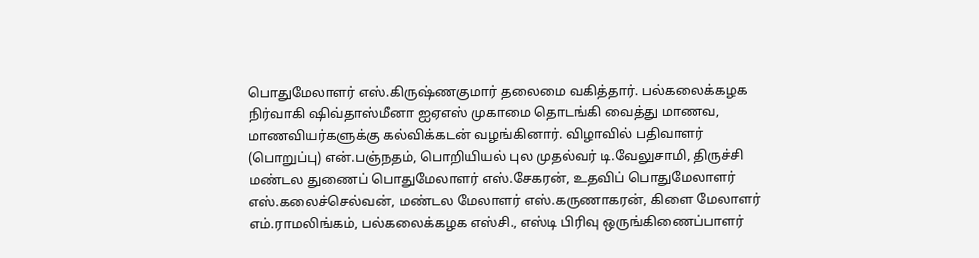பொதுமேலாளர் எஸ்.கிருஷ்ணகுமார் தலைமை வகித்தார். பல்கலைக்கழக நிர்வாகி ஷிவ்தாஸ்மீனா ஐஏஎஸ் முகாமை தொடங்கி வைத்து மாணவ, மாணவியர்களுக்கு கல்விக்கடன் வழங்கினார். விழாவில் பதிவாளர் (பொறுப்பு) என்.பஞ்நதம், பொறியியல் புல முதல்வர் டி.வேலுசாமி, திருச்சி மண்டல துணைப் பொதுமேலாளர் எஸ்.சேகரன், உதவிப் பொதுமேலாளர் எஸ்.கலைச்செல்வன், மண்டல மேலாளர் எஸ்.கருணாகரன், கிளை மேலாளர் எம்.ராமலிங்கம், பல்கலைக்கழக எஸ்சி., எஸ்டி பிரிவு ஒருங்கிணைப்பாளர்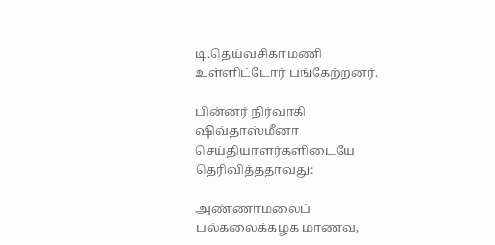டி.தெய்வசிகாமணி உள்ளிட்டோர் பங்கேற்றனர்.

பின்னர் நிர்வாகி ஷிவ்தாஸ்மீனா செய்தியாளர்களிடையே தெரிவித்ததாவது:

அண்ணாமலைப் பல்கலைக்கழக மாணவ,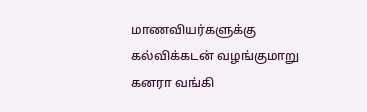மாணவியர்களுக்கு கல்விக்கடன் வழங்குமாறு கனரா வங்கி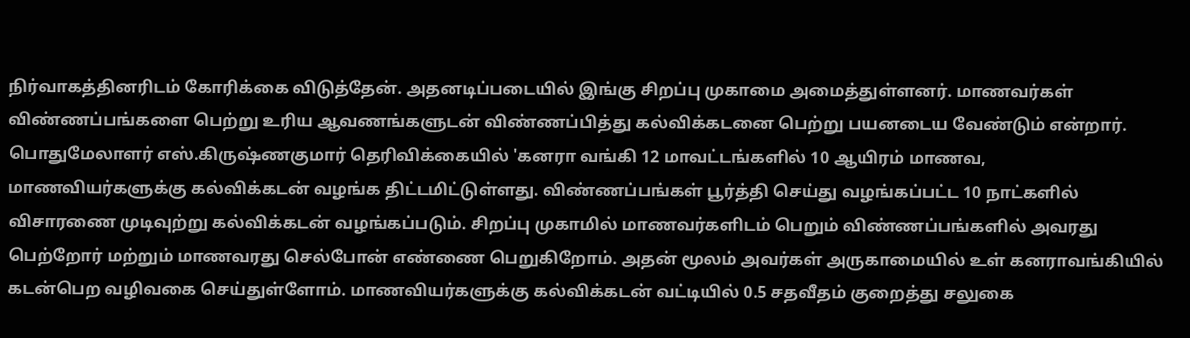நிர்வாகத்தினரிடம் கோரிக்கை விடுத்தேன். அதனடிப்படையில் இங்கு சிறப்பு முகாமை அமைத்துள்ளனர். மாணவர்கள் விண்ணப்பங்களை பெற்று உரிய ஆவணங்களுடன் விண்ணப்பித்து கல்விக்கடனை பெற்று பயனடைய வேண்டும் என்றார். பொதுமேலாளர் எஸ்.கிருஷ்ணகுமார் தெரிவிக்கையில் 'கனரா வங்கி 12 மாவட்டங்களில் 10 ஆயிரம் மாணவ, மாணவியர்களுக்கு கல்விக்கடன் வழங்க திட்டமிட்டுள்ளது. விண்ணப்பங்கள் பூர்த்தி செய்து வழங்கப்பட்ட 10 நாட்களில் விசாரணை முடிவுற்று கல்விக்கடன் வழங்கப்படும். சிறப்பு முகாமில் மாணவர்களிடம் பெறும் விண்ணப்பங்களில் அவரது பெற்றோர் மற்றும் மாணவரது செல்போன் எண்ணை பெறுகிறோம். அதன் மூலம் அவர்கள் அருகாமையில் உள் கனராவங்கியில் கடன்பெற வழிவகை செய்துள்ளோம். மாணவியர்களுக்கு கல்விக்கடன் வட்டியில் 0.5 சதவீதம் குறைத்து சலுகை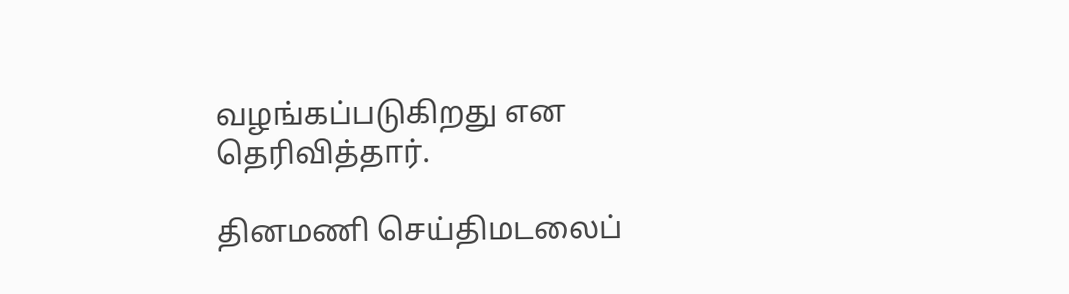வழங்கப்படுகிறது என தெரிவித்தார்.

தினமணி செய்திமடலைப்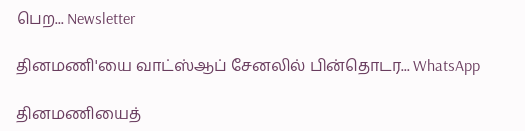பெற... Newsletter

தினமணி'யை வாட்ஸ்ஆப் சேனலில் பின்தொடர... WhatsApp

தினமணியைத்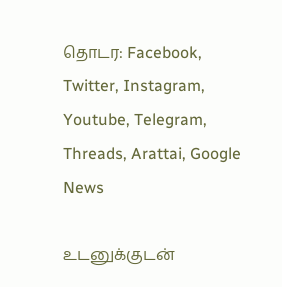தொடர: Facebook, Twitter, Instagram, Youtube, Telegram, Threads, Arattai, Google News

உடனுக்குடன்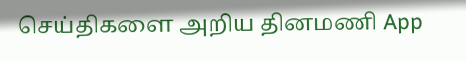செய்திகளை அறிய தினமணி App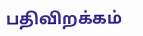பதிவிறக்கம்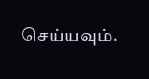செய்யவும்.